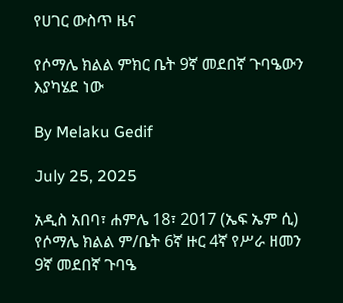የሀገር ውስጥ ዜና

የሶማሌ ክልል ምክር ቤት 9ኛ መደበኛ ጉባዔውን እያካሄደ ነው

By Melaku Gedif

July 25, 2025

አዲስ አበባ፣ ሐምሌ 18፣ 2017 (ኤፍ ኤም ሲ) የሶማሌ ክልል ም/ቤት 6ኛ ዙር 4ኛ የሥራ ዘመን 9ኛ መደበኛ ጉባዔ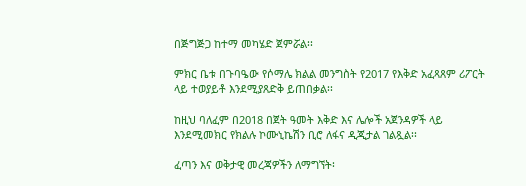በጅግጅጋ ከተማ መካሄድ ጀምሯል፡፡

ምክር ቤቱ በጉባዔው የሶማሌ ክልል መንግስት የ2017 የእቅድ አፈጻጸም ሪፖርት ላይ ተወያይቶ እንደሚያጸድቅ ይጠበቃል፡፡

ከዚህ ባለፈም በ2018 በጀት ዓመት እቅድ እና ሌሎች አጀንዳዎች ላይ እንደሚመክር የክልሉ ኮሙኒኬሽን ቢሮ ለፋና ዲጂታል ገልጿል፡፡

ፈጣን እና ወቅታዊ መረጃዎችን ለማግኘት፡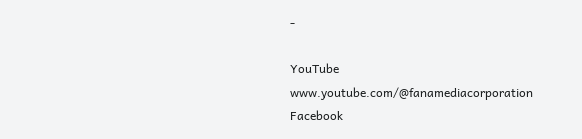-

YouTube www.youtube.com/@fanamediacorporation Facebook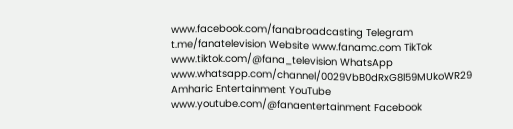www.facebook.com/fanabroadcasting Telegram t.me/fanatelevision Website www.fanamc.com TikTok www.tiktok.com/@fana_television WhatsApp www.whatsapp.com/channel/0029VbB0dRxG8l59MUkoWR29 Amharic Entertainment YouTube www.youtube.com/@fanaentertainment Facebook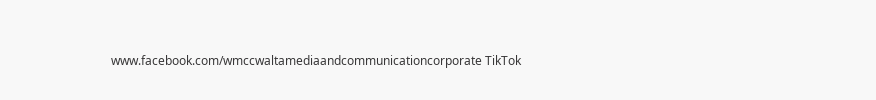www.facebook.com/wmccwaltamediaandcommunicationcorporate TikTok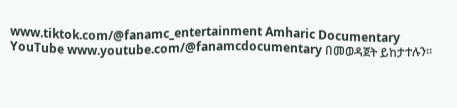www.tiktok.com/@fanamc_entertainment Amharic Documentary YouTube www.youtube.com/@fanamcdocumentary በመወዳጀት ይከታተሉን፡፡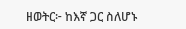ዘወትር፦ ከእኛ ጋር ስለሆኑ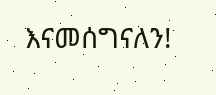እናመሰግናለን!